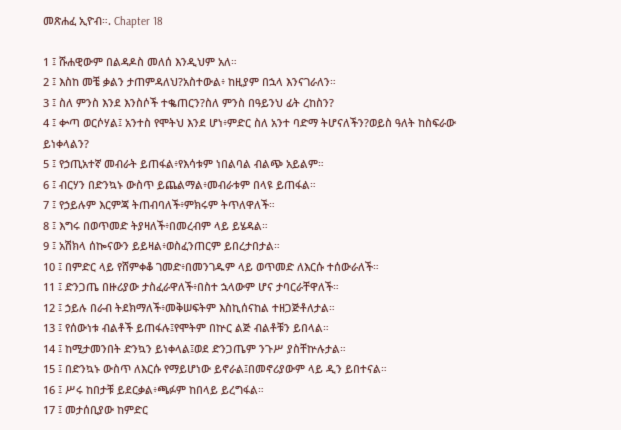መጽሐፈ ኢዮብ።. Chapter 18

1 ፤ ሹሐዊውም በልዳዶስ መለሰ እንዲህም አለ።
2 ፤ እስከ መቼ ቃልን ታጠምዳለህ?አስተውል፥ ከዚያም በኋላ እንናገራለን።
3 ፤ ስለ ምንስ እንደ እንስሶች ተቈጠርን?ስለ ምንስ በዓይንህ ፊት ረከስን?
4 ፤ ቍጣ ወርሶሃል፤ አንተስ የሞትህ እንደ ሆነ፥ምድር ስለ አንተ ባድማ ትሆናለችን?ወይስ ዓለት ከስፍራው ይነቀላልን?
5 ፤ የኃጢአተኛ መብራት ይጠፋል፥የእሳቱም ነበልባል ብልጭ አይልም።
6 ፤ ብርሃን በድንኳኑ ውስጥ ይጨልማል፥መብራቱም በላዩ ይጠፋል።
7 ፤ የኃይሉም እርምጃ ትጠብባለች፥ምክሩም ትጥለዋለች።
8 ፤ እግሩ በወጥመድ ትያዛለች፥በመረብም ላይ ይሄዳል።
9 ፤ አሽክላ ሰኰናውን ይይዛል፥ወስፈንጠርም ይበረታበታል።
10 ፤ በምድር ላይ የሸምቀቆ ገመድ፥በመንገዱም ላይ ወጥመድ ለእርሱ ተሰውራለች።
11 ፤ ድንጋጤ በዙሪያው ታስፈራዋለች፥በስተ ኋላውም ሆና ታባርራቸዋለች።
12 ፤ ኃይሉ በራብ ትደክማለች፥መቅሠፍትም እስኪሰናከል ተዘጋጅቶለታል።
13 ፤ የሰውነቱ ብልቶች ይጠፋሉ፤የሞትም በኵር ልጅ ብልቶቹን ይበላል።
14 ፤ ከሚታመንበት ድንኳን ይነቀላል፤ወደ ድንጋጤም ንጉሥ ያስቸኵሉታል።
15 ፤ በድንኳኑ ውስጥ ለእርሱ የማይሆነው ይኖራል፤በመኖሪያውም ላይ ዲን ይበተናል።
16 ፤ ሥሩ ከበታቹ ይደርቃል፥ጫፉም ከበላይ ይረግፋል።
17 ፤ መታሰቢያው ከምድር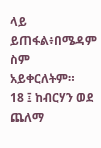ላይ ይጠፋል፥በሜዳም ስም አይቀርለትም።
18 ፤ ከብርሃን ወደ ጨለማ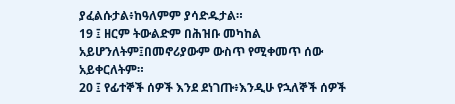ያፈልሱታል፥ከዓለምም ያሳድዱታል።
19 ፤ ዘርም ትውልድም በሕዝቡ መካከል አይሆንለትም፤በመኖሪያውም ውስጥ የሚቀመጥ ሰው አይቀርለትም።
20 ፤ የፊተኞች ሰዎች እንደ ደነገጡ፥እንዲሁ የኋለኞች ሰዎች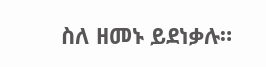ስለ ዘመኑ ይደነቃሉ።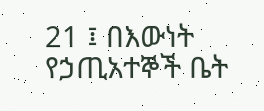21 ፤ በእውነት የኃጢአተኞች ቤት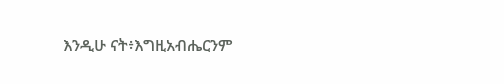እንዲሁ ናት፥እግዚአብሔርንም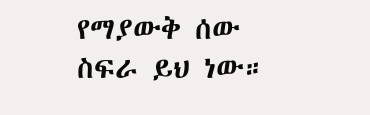የማያውቅ ሰው ስፍራ ይህ ነው።